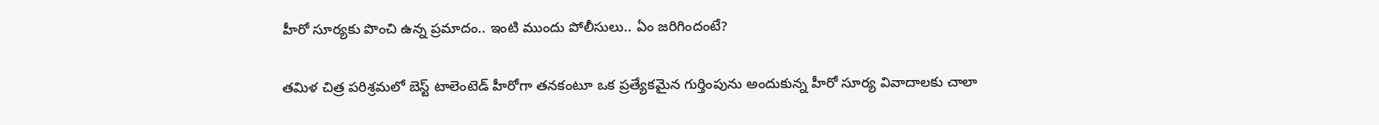హీరో సూర్యకు పొంచి ఉన్న ప్రమాదం.. ఇంటి ముందు పోలీసులు.. ఏం జరిగిందంటే?

తమిళ చిత్ర పరిశ్రమలో బెస్ట్ టాలెంటెడ్ హీరోగా తనకంటూ ఒక ప్రత్యేకమైన గుర్తింపును అందుకున్న హీరో సూర్య వివాదాలకు చాలా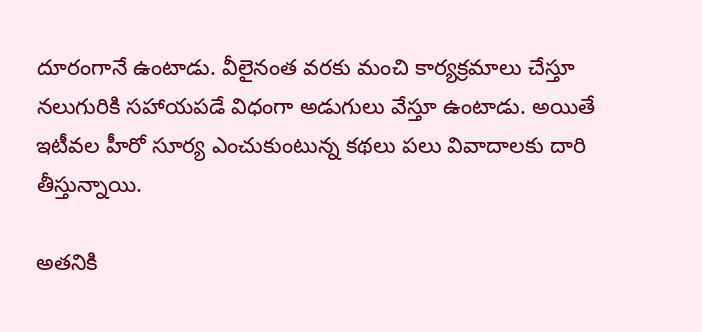దూరంగానే ఉంటాడు. వీలైనంత వరకు మంచి కార్యక్రమాలు చేస్తూ నలుగురికి సహాయపడే విధంగా అడుగులు వేస్తూ ఉంటాడు. అయితే ఇటీవల హీరో సూర్య ఎంచుకుంటున్న కథలు పలు వివాదాలకు దారి తీస్తున్నాయి.

అతనికి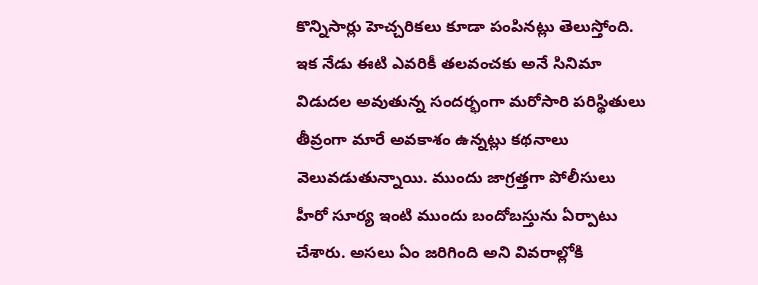కొన్నిసార్లు హెచ్చరికలు కూడా పంపినట్లు తెలుస్తోంది. ఇక నేడు ఈటి ఎవరికీ తలవంచకు అనే సినిమా విడుదల అవుతున్న సందర్భంగా మరోసారి పరిస్థితులు తీవ్రంగా మారే అవకాశం ఉన్నట్లు కథనాలు వెలువడుతున్నాయి. ముందు జాగ్రత్తగా పోలీసులు హీరో సూర్య ఇంటి ముందు బందోబస్తును ఏర్పాటు చేశారు. అసలు ఏం జరిగింది అని వివరాల్లోకి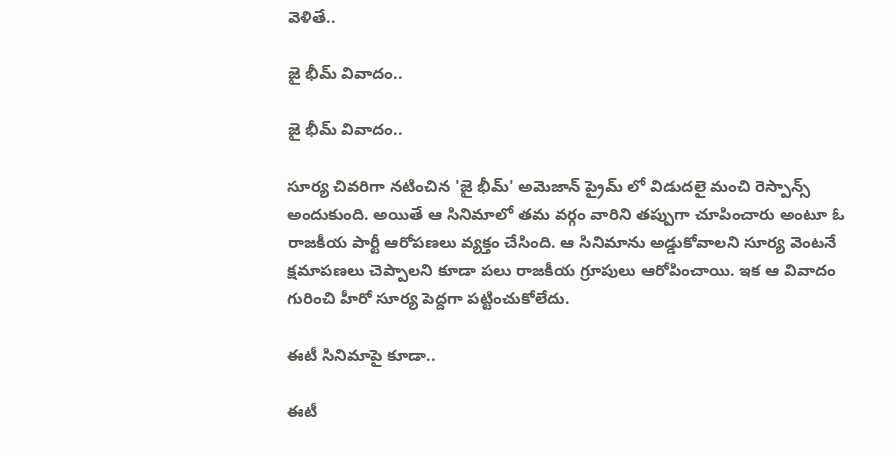వెళితే..

జై భీమ్ వివాదం..

జై భీమ్ వివాదం..

సూర్య చివరిగా నటించిన 'జై భీమ్' అమెజాన్ ప్రైమ్ లో విడుదలై మంచి రెస్పాన్స్ అందుకుంది. అయితే ఆ సినిమాలో తమ వర్గం వారిని తప్పుగా చూపించారు అంటూ ఓ రాజకీయ పార్టీ ఆరోపణలు వ్యక్తం చేసింది. ఆ సినిమాను అడ్డుకోవాలని సూర్య వెంటనే క్షమాపణలు చెప్పాలని కూడా పలు రాజకీయ గ్రూపులు ఆరోపించాయి. ఇక ఆ వివాదం గురించి హీరో సూర్య పెద్దగా పట్టించుకోలేదు.

ఈటీ సినిమాపై కూడా..

ఈటీ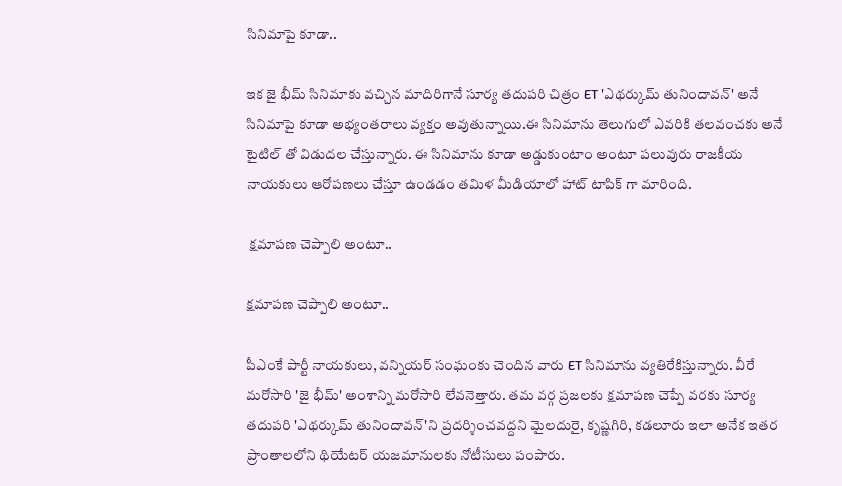సినిమాపై కూడా..

ఇక జై భీమ్ సినిమాకు వచ్చిన మాదిరిగానే సూర్య తదుపరి చిత్రం ET 'ఎథర్కుమ్ తునిందావన్' అనే సినిమాపై కూడా అభ్యంతరాలు వ్యక్తం అవుతున్నాయి.ఈ సినిమాను తెలుగులో ఎవరికి తలవంచకు అనే టైటిల్ తో విడుదల చేస్తున్నారు. ఈ సినిమాను కూడా అడ్డుకుంటాం అంటూ పలువురు రాజకీయ నాయకులు ఆరోపణలు చేస్తూ ఉండడం తమిళ మీడియాలో హాట్ టాపిక్ గా మారింది.

 క్షమాపణ చెప్పాలి అంటూ..

క్షమాపణ చెప్పాలి అంటూ..

పీఎంకే పార్టీ నాయకులు, వన్నియర్‌ సంఘంకు చెందిన వారు ET సినిమాను వ్యతిరేకిస్తున్నారు. వీరే మరోసారి 'జై భీమ్' అంశాన్ని మరోసారి లేవనెత్తారు. తమ వర్గ ప్రజలకు క్షమాపణ చెప్పే వరకు సూర్య తదుపరి 'ఎథర్కుమ్ తునిందావన్'ని ప్రదర్శించవద్దని మైలదురై, కృష్ణగిరి, కడలూరు ఇలా అనేక ఇతర ప్రాంతాలలోని థియేటర్ యజమానులకు నోటీసులు పంపారు.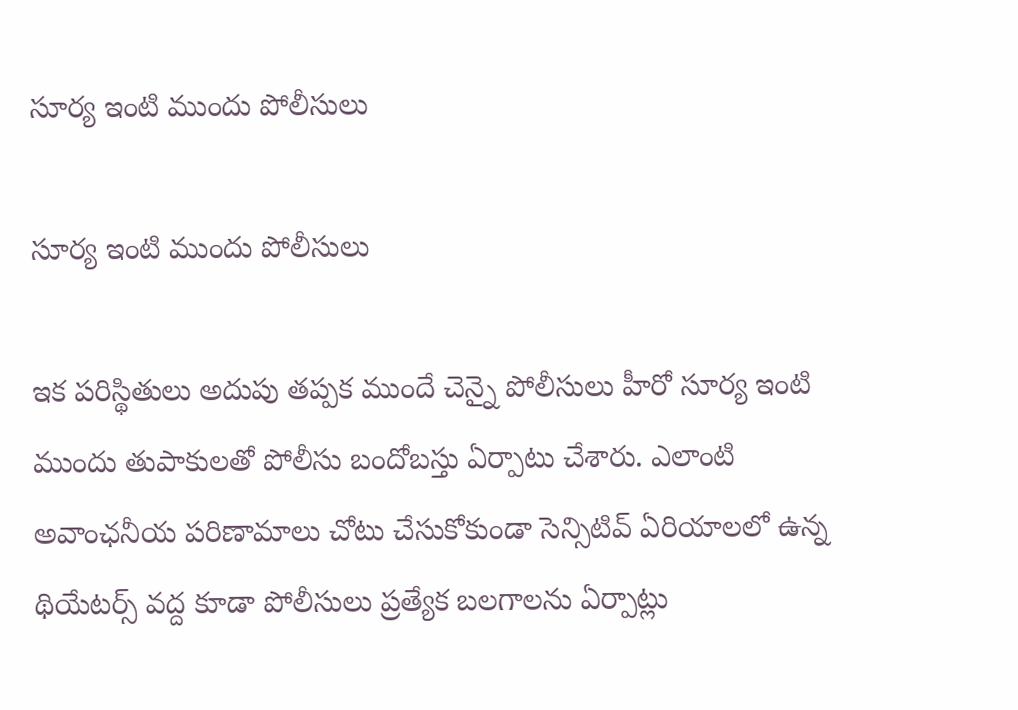సూర్య ఇంటి ముందు పోలీసులు

సూర్య ఇంటి ముందు పోలీసులు

ఇక పరిస్థితులు అదుపు తప్పక ముందే చెన్నై పోలీసులు హీరో సూర్య ఇంటి ముందు తుపాకులతో పోలీసు బందోబస్తు ఏర్పాటు చేశారు. ఎలాంటి అవాంఛనీయ పరిణామాలు చోటు చేసుకోకుండా సెన్సిటివ్ ఏరియాలలో ఉన్న థియేటర్స్ వద్ద కూడా పోలీసులు ప్రత్యేక బలగాలను ఏర్పాట్లు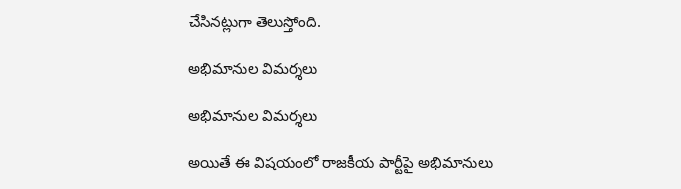చేసినట్లుగా తెలుస్తోంది.

అభిమానుల విమర్శలు

అభిమానుల విమర్శలు

అయితే ఈ విషయంలో రాజకీయ పార్టీపై అభిమానులు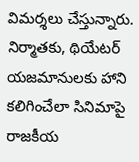విమర్శలు చేస్తున్నారు. నిర్మాతకు, థియేటర్ యజమానులకు హాని కలిగించేలా సినిమాపై రాజకీయ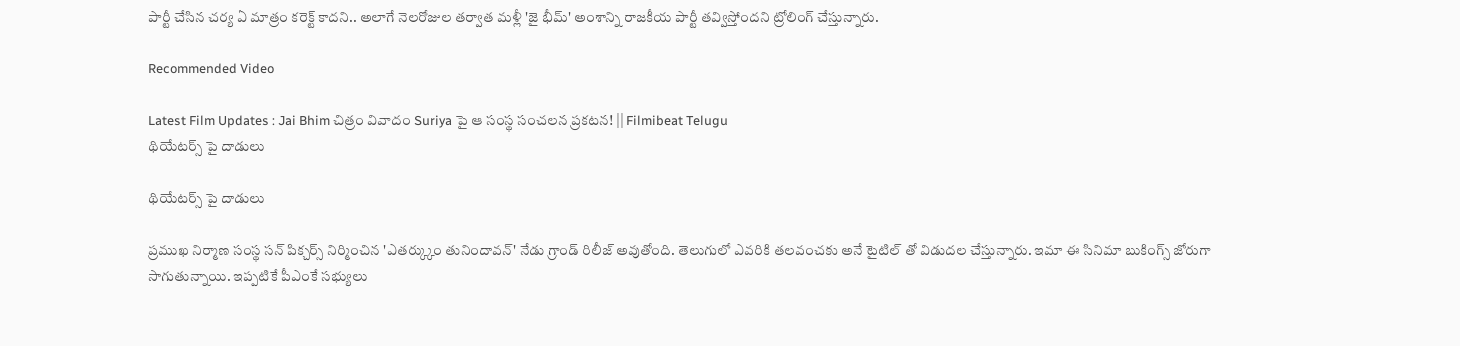పార్టీ చేసిన చర్య ఏ మాత్రం కరెక్ట్ కాదని.. అలాగే నెలరోజుల తర్వాత మళ్లీ 'జై భీమ్' అంశాన్ని రాజకీయ పార్టీ తవ్విస్తోందని ట్రోలింగ్ చేస్తున్నారు.

Recommended Video

Latest Film Updates : Jai Bhim చిత్రం వివాదం Suriya పై ఆ సంస్థ సంచలన ప్రకటన! || Filmibeat Telugu
థియేటర్స్ పై దాడులు

థియేటర్స్ పై దాడులు

ప్రముఖ నిర్మాణ సంస్థ సన్ పిక్చర్స్ నిర్మించిన 'ఎతర్క్కుం తునిందావన్' నేడు గ్రాండ్ రిలీజ్ అవుతోంది. తెలుగులో ఎవరికి తలవంచకు అనే టైటిల్ తో విడుదల చేస్తున్నారు. ఇమా ఈ సినిమా బుకింగ్స్ జోరుగా సాగుతున్నాయి. ఇప్పటికే పీఎంకే సభ్యులు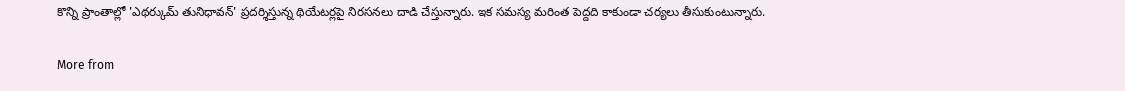కొన్ని ప్రాంతాల్లో 'ఎథర్కుమ్ తునిధావన్' ప్రదర్శిస్తున్న థియేటర్లపై నిరసనలు దాడి చేస్తున్నారు. ఇక సమస్య మరింత పెద్దది కాకుండా చర్యలు తీసుకుంటున్నారు.

More from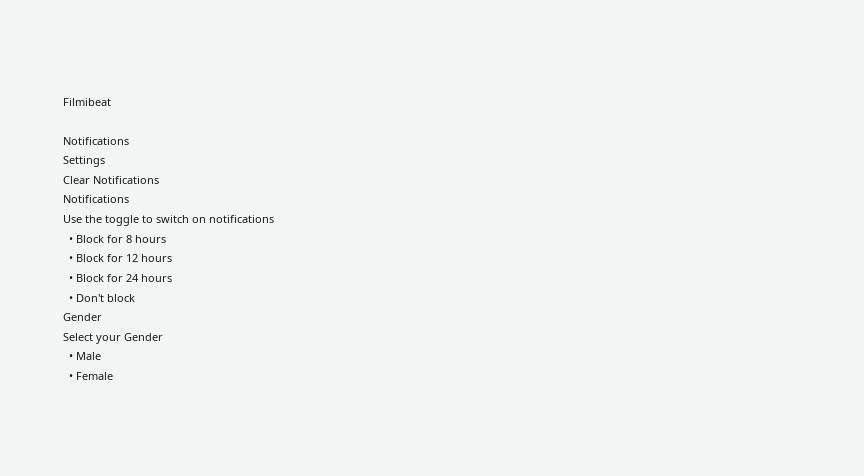Filmibeat

Notifications
Settings
Clear Notifications
Notifications
Use the toggle to switch on notifications
  • Block for 8 hours
  • Block for 12 hours
  • Block for 24 hours
  • Don't block
Gender
Select your Gender
  • Male
  • Female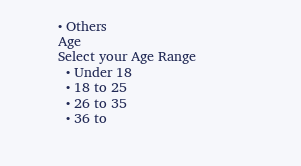• Others
Age
Select your Age Range
  • Under 18
  • 18 to 25
  • 26 to 35
  • 36 to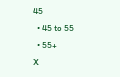45
  • 45 to 55
  • 55+
X